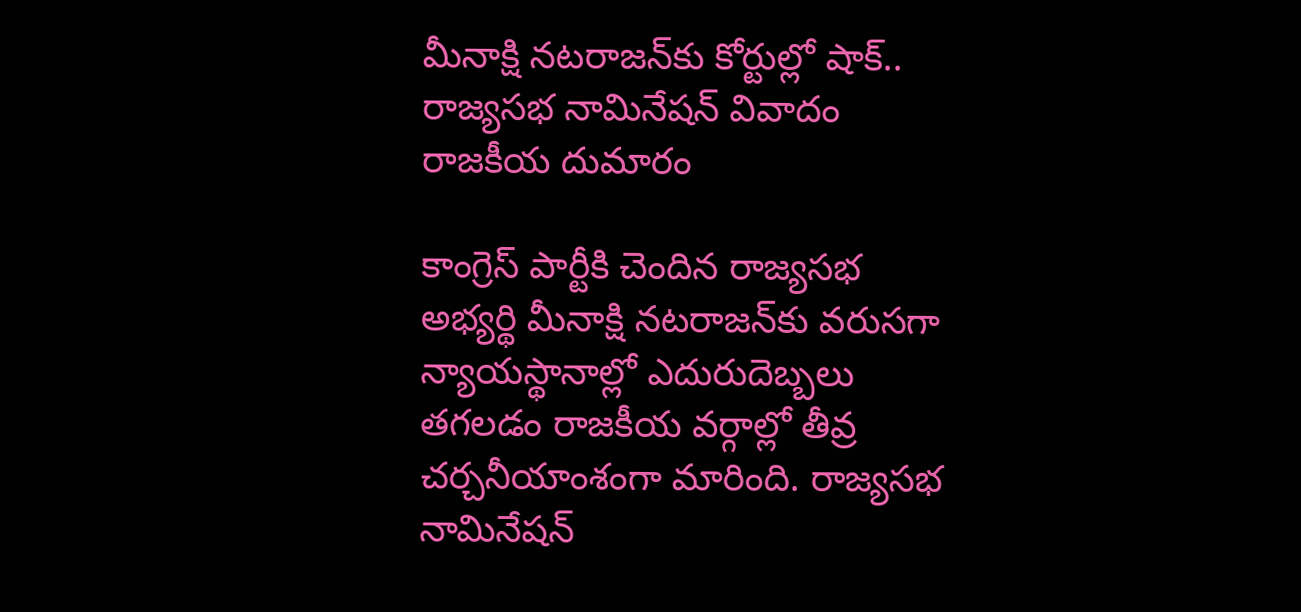మీనాక్షి నటరాజన్‌కు కోర్టుల్లో షాక్.. రాజ్యసభ నామినేషన్ వివాదం రాజకీయ దుమారం

కాంగ్రెస్ పార్టీకి చెందిన రాజ్యసభ అభ్యర్థి మీనాక్షి నటరాజన్‌కు వరుసగా న్యాయస్థానాల్లో ఎదురుదెబ్బలు తగలడం రాజకీయ వర్గాల్లో తీవ్ర చర్చనీయాంశంగా మారింది. రాజ్యసభ నామినేషన్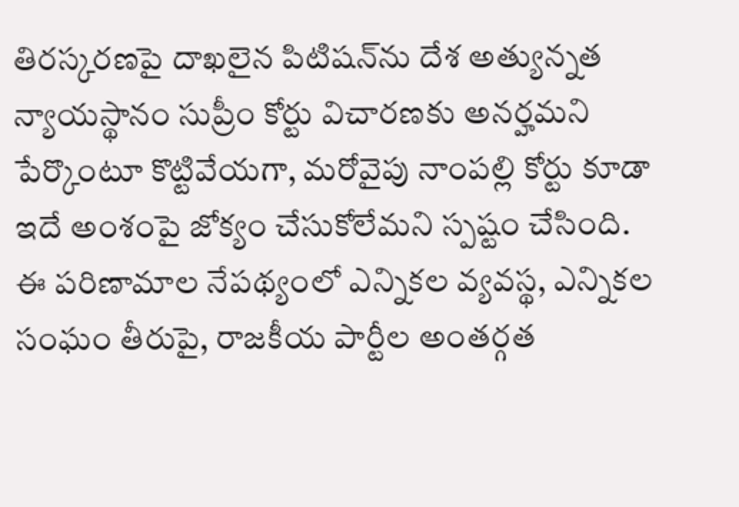తిరస్కరణపై దాఖలైన పిటిషన్‌ను దేశ అత్యున్నత న్యాయస్థానం సుప్రీం కోర్టు విచారణకు అనర్హమని పేర్కొంటూ కొట్టివేయగా, మరోవైపు నాంపల్లి కోర్టు కూడా ఇదే అంశంపై జోక్యం చేసుకోలేమని స్పష్టం చేసింది. ఈ పరిణామాల నేపథ్యంలో ఎన్నికల వ్యవస్థ, ఎన్నికల సంఘం తీరుపై, రాజకీయ పార్టీల అంతర్గత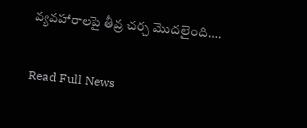వ్యవహారాలపై తీవ్ర చర్చ మొదలైంది….

Read Full News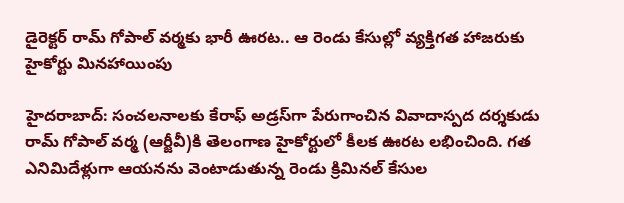డైరెక్టర్ రామ్ గోపాల్ వర్మకు భారీ ఊరట.. ఆ రెండు కేసుల్లో వ్యక్తిగత హాజరుకు హైకోర్టు మినహాయింపు

హైదరాబాద్: సంచలనాలకు కేరాఫ్ అడ్రస్‌గా పేరుగాంచిన వివాదాస్పద దర్శకుడు రామ్ గోపాల్ వర్మ (ఆర్జీవీ)కి తెలంగాణ హైకోర్టులో కీలక ఊరట లభించింది. గత ఎనిమిదేళ్లుగా ఆయనను వెంటాడుతున్న రెండు క్రిమినల్ కేసుల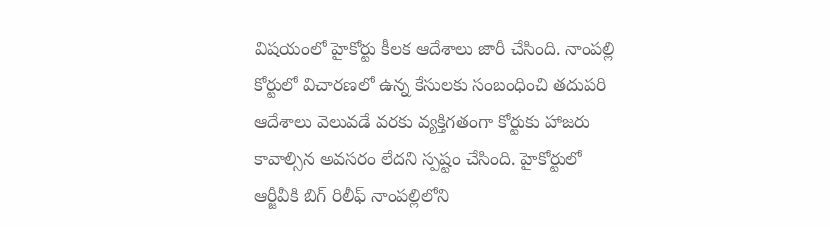విషయంలో హైకోర్టు కీలక ఆదేశాలు జారీ చేసింది. నాంపల్లి కోర్టులో విచారణలో ఉన్న కేసులకు సంబంధించి తదుపరి ఆదేశాలు వెలువడే వరకు వ్యక్తిగతంగా కోర్టుకు హాజరు కావాల్సిన అవసరం లేదని స్పష్టం చేసింది. హైకోర్టులో ఆర్జీవీకి బిగ్ రిలీఫ్ నాంపల్లిలోని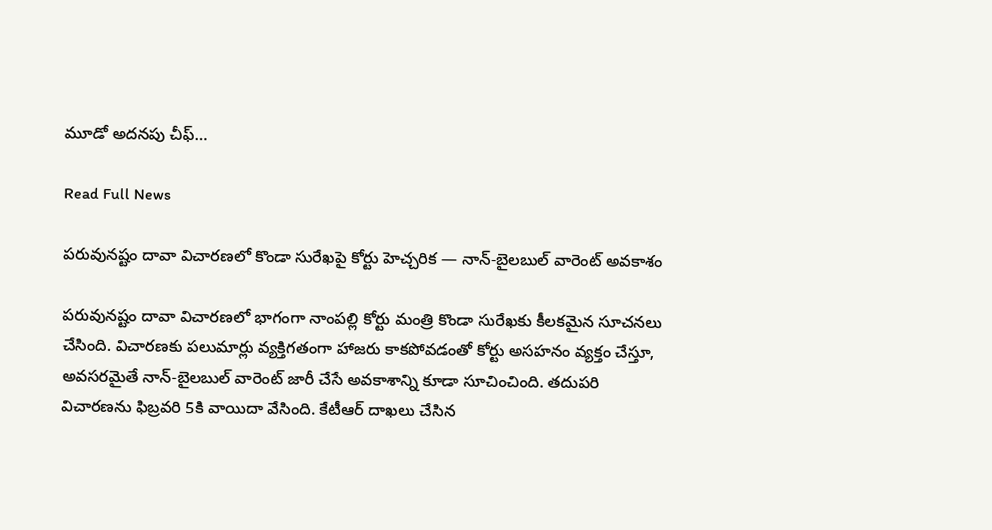మూడో అదనపు చీఫ్…

Read Full News

పరువునష్టం దావా విచారణలో కొండా సురేఖపై కోర్టు హెచ్చరిక — నాన్-బైలబుల్ వారెంట్ అవకాశం

పరువునష్టం దావా విచారణలో భాగంగా నాంపల్లి కోర్టు మంత్రి కొండా సురేఖకు కీలకమైన సూచనలు చేసింది. విచారణకు పలుమార్లు వ్యక్తిగతంగా హాజరు కాకపోవడంతో కోర్టు అసహనం వ్యక్తం చేస్తూ, అవసరమైతే నాన్-బైలబుల్ వారెంట్ జారీ చేసే అవకాశాన్ని కూడా సూచించింది. తదుపరి విచారణను ఫిబ్రవరి 5కి వాయిదా వేసింది. కేటీఆర్ దాఖలు చేసిన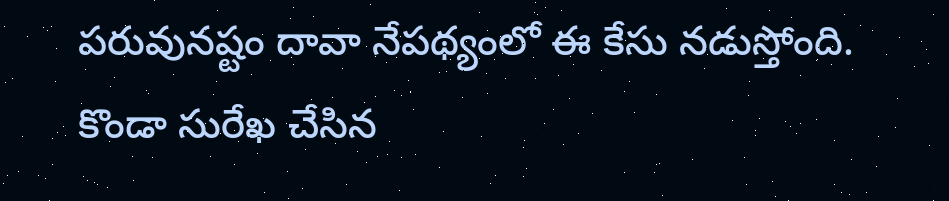పరువునష్టం దావా నేపథ్యంలో ఈ కేసు నడుస్తోంది. కొండా సురేఖ చేసిన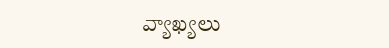వ్యాఖ్యలు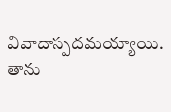వివాదాస్పదమయ్యాయి. తాను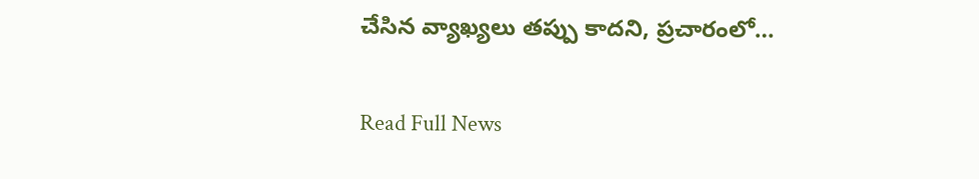చేసిన వ్యాఖ్యలు తప్పు కాదని, ప్రచారంలో…

Read Full News